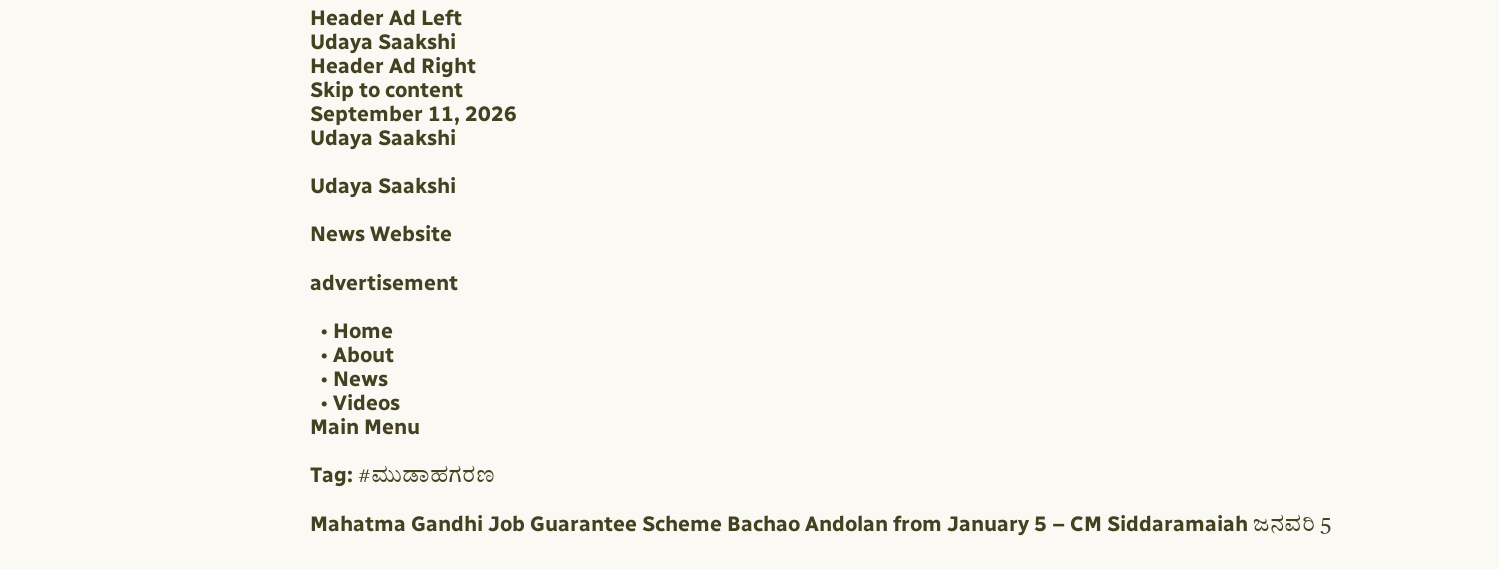Header Ad Left
Udaya Saakshi
Header Ad Right
Skip to content
September 11, 2026
Udaya Saakshi

Udaya Saakshi

News Website

advertisement

  • Home
  • About
  • News
  • Videos
Main Menu

Tag: #ಮುಡಾಹಗರಣ

Mahatma Gandhi Job Guarantee Scheme Bachao Andolan from January 5 – CM Siddaramaiah ಜನವರಿ 5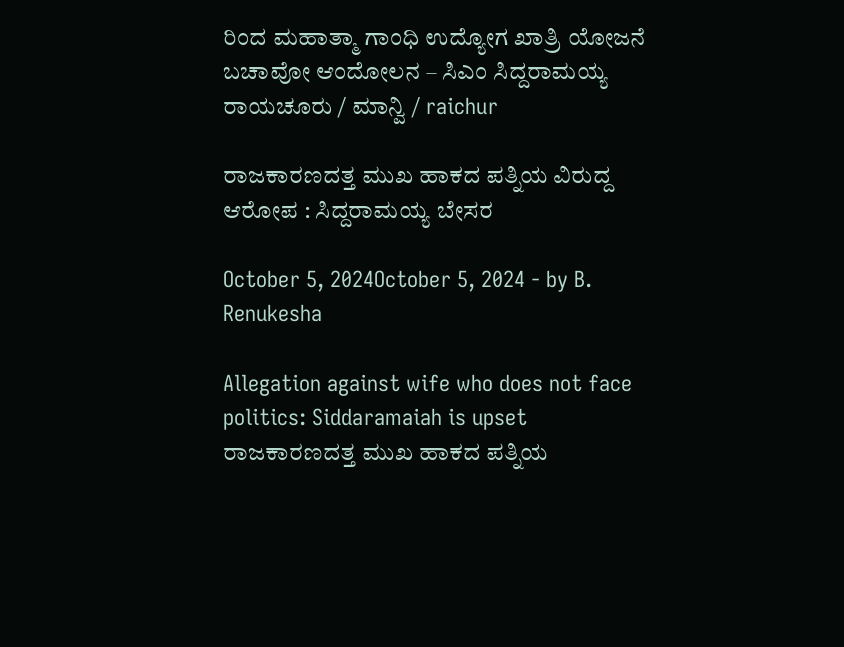ರಿಂದ ಮಹಾತ್ಮಾ ಗಾಂಧಿ ಉದ್ಯೋಗ ಖಾತ್ರಿ ಯೋಜನೆ ಬಚಾವೋ ಆಂದೋಲನ – ಸಿಎಂ ಸಿದ್ದರಾಮಯ್ಯ
ರಾಯಚೂರು / ಮಾನ್ವಿ / raichur

ರಾಜಕಾರಣದತ್ತ ಮುಖ ಹಾಕದ ಪತ್ನಿಯ ವಿರುದ್ದ ಆರೋಪ : ಸಿದ್ದರಾಮಯ್ಯ ಬೇಸರ

October 5, 2024October 5, 2024 - by B. Renukesha

Allegation against wife who does not face politics: Siddaramaiah is upset
ರಾಜಕಾರಣದತ್ತ ಮುಖ ಹಾಕದ ಪತ್ನಿಯ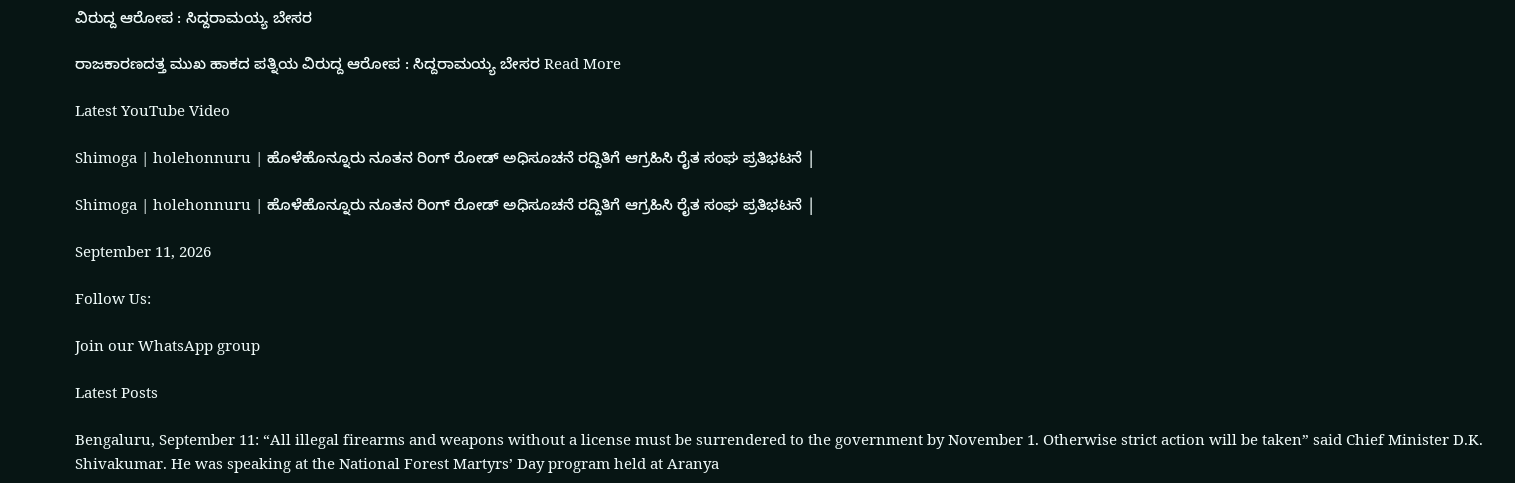ವಿರುದ್ದ ಆರೋಪ : ಸಿದ್ದರಾಮಯ್ಯ ಬೇಸರ

ರಾಜಕಾರಣದತ್ತ ಮುಖ ಹಾಕದ ಪತ್ನಿಯ ವಿರುದ್ದ ಆರೋಪ : ಸಿದ್ದರಾಮಯ್ಯ ಬೇಸರ Read More

Latest YouTube Video

Shimoga | holehonnuru | ಹೊಳೆಹೊನ್ನೂರು ನೂತನ ರಿಂಗ್ ರೋಡ್ ಅಧಿಸೂಚನೆ ರದ್ದಿತಿಗೆ ಆಗ್ರಹಿಸಿ ರೈತ ಸಂಘ ಪ್ರತಿಭಟನೆ |

Shimoga | holehonnuru | ಹೊಳೆಹೊನ್ನೂರು ನೂತನ ರಿಂಗ್ ರೋಡ್ ಅಧಿಸೂಚನೆ ರದ್ದಿತಿಗೆ ಆಗ್ರಹಿಸಿ ರೈತ ಸಂಘ ಪ್ರತಿಭಟನೆ |

September 11, 2026

Follow Us:

Join our WhatsApp group

Latest Posts

Bengaluru, September 11: “All illegal firearms and weapons without a license must be surrendered to the government by November 1. Otherwise strict action will be taken” said Chief Minister D.K. Shivakumar. He was speaking at the National Forest Martyrs’ Day program held at Aranya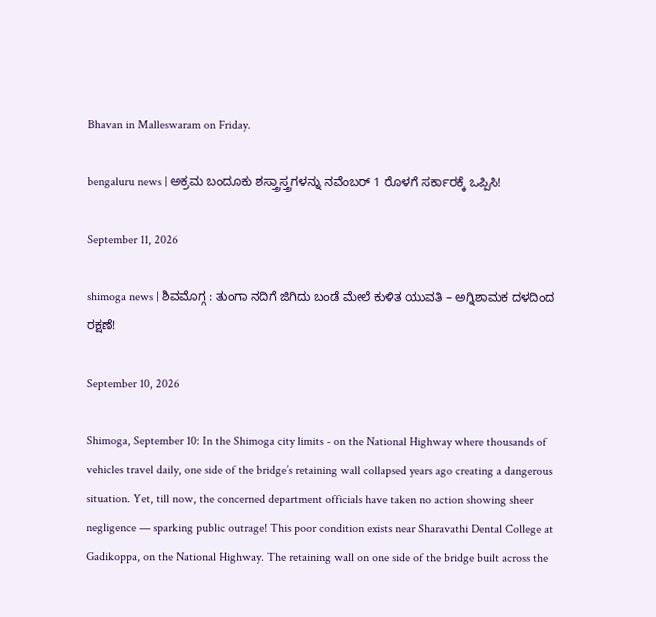Bhavan in Malleswaram on Friday.

bengaluru news | ಅಕ್ರಮ ಬಂದೂಕು ಶಸ್ತ್ರಾಸ್ತ್ರಗಳನ್ನು ನವೆಂಬರ್ 1 ರೊಳಗೆ ಸರ್ಕಾರಕ್ಕೆ ಒಪ್ಪಿಸಿ!

September 11, 2026

shimoga news | ಶಿವಮೊಗ್ಗ : ತುಂಗಾ ನದಿಗೆ ಜಿಗಿದು ಬಂಡೆ ಮೇಲೆ ಕುಳಿತ ಯುವತಿ – ಅಗ್ನಿಶಾಮಕ ದಳದಿಂದ ರಕ್ಷಣೆ!

September 10, 2026

Shimoga, September 10: In the Shimoga city limits - on the National Highway where thousands of vehicles travel daily, one side of the bridge’s retaining wall collapsed years ago creating a dangerous situation. Yet, till now, the concerned department officials have taken no action showing sheer negligence — sparking public outrage! This poor condition exists near Sharavathi Dental College at Gadikoppa, on the National Highway. The retaining wall on one side of the bridge built across the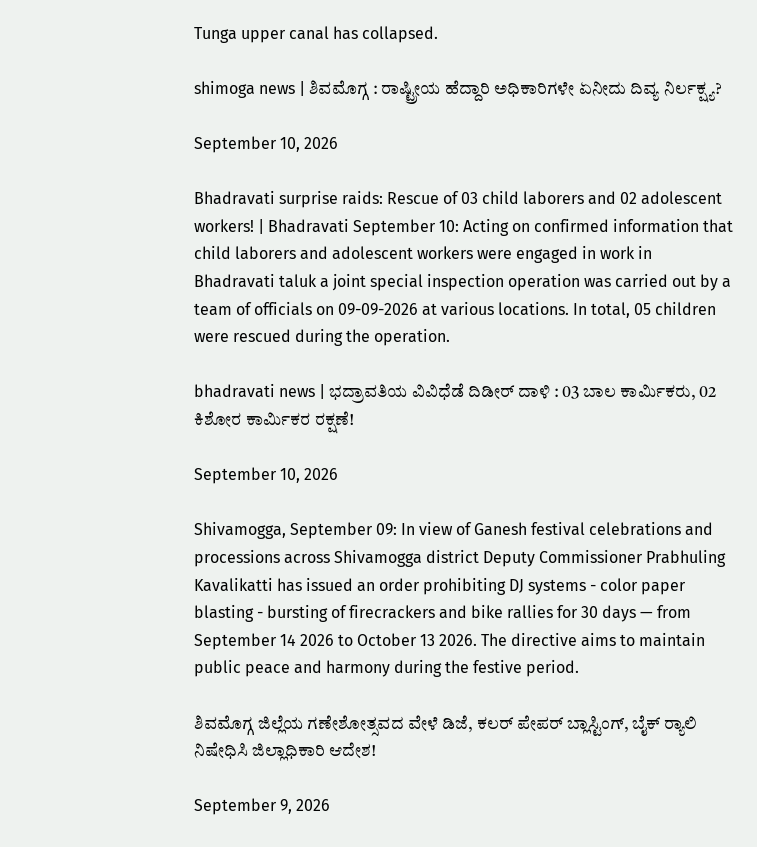Tunga upper canal has collapsed.

shimoga news | ಶಿವಮೊಗ್ಗ : ರಾಷ್ಟ್ರೀಯ ಹೆದ್ದಾರಿ ಅಧಿಕಾರಿಗಳೇ ಏನೀದು ದಿವ್ಯ ನಿರ್ಲಕ್ಷ್ಯ?

September 10, 2026

Bhadravati surprise raids: Rescue of 03 child laborers and 02 adolescent workers! | Bhadravati September 10: Acting on confirmed information that child laborers and adolescent workers were engaged in work in Bhadravati taluk a joint special inspection operation was carried out by a team of officials on 09-09-2026 at various locations. In total, 05 children were rescued during the operation.

bhadravati news | ಭದ್ರಾವತಿಯ ವಿವಿಧೆಡೆ ದಿಡೀರ್ ದಾಳಿ : 03 ಬಾಲ ಕಾರ್ಮಿಕರು, 02 ಕಿಶೋರ ಕಾರ್ಮಿಕರ ರಕ್ಷಣೆ!

September 10, 2026

Shivamogga, September 09: In view of Ganesh festival celebrations and processions across Shivamogga district Deputy Commissioner Prabhuling Kavalikatti has issued an order prohibiting DJ systems - color paper blasting - bursting of firecrackers and bike rallies for 30 days — from September 14 2026 to October 13 2026. The directive aims to maintain public peace and harmony during the festive period.

ಶಿವಮೊಗ್ಗ ಜಿಲ್ಲೆಯ ಗಣೇಶೋತ್ಸವದ ವೇಳೆ ಡಿಜೆ, ಕಲರ್ ಪೇಪರ್ ಬ್ಲಾಸ್ಟಿಂಗ್, ಬೈಕ್ ರ‍್ಯಾಲಿ ನಿಷೇಧಿಸಿ ಜಿಲ್ಲಾಧಿಕಾರಿ ಆದೇಶ!

September 9, 2026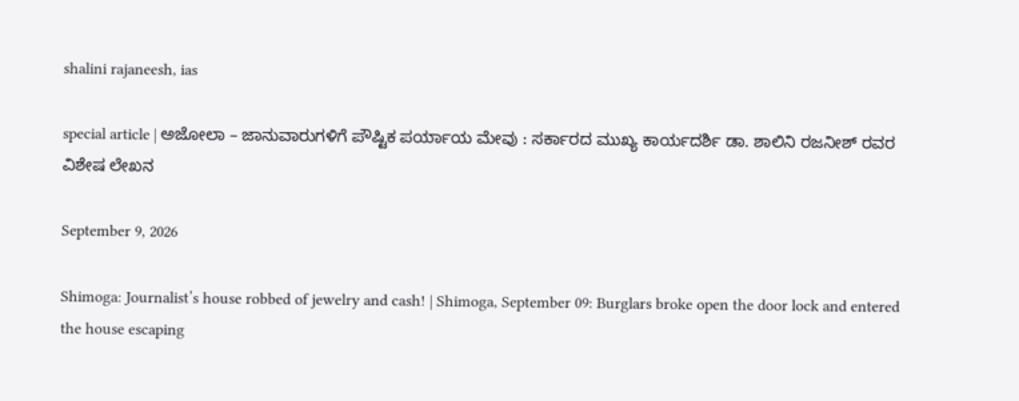shalini rajaneesh, ias

special article | ಅಜೋಲಾ – ಜಾನುವಾರುಗಳಿಗೆ ಪೌಷ್ಟಿಕ ಪರ್ಯಾಯ ಮೇವು : ಸರ್ಕಾರದ ಮುಖ್ಯ ಕಾರ್ಯದರ್ಶಿ ಡಾ. ಶಾಲಿನಿ ರಜನೀಶ್ ರವರ ವಿಶೇಷ ಲೇಖನ

September 9, 2026

Shimoga: Journalist’s house robbed of jewelry and cash! | Shimoga, September 09: Burglars broke open the door lock and entered the house escaping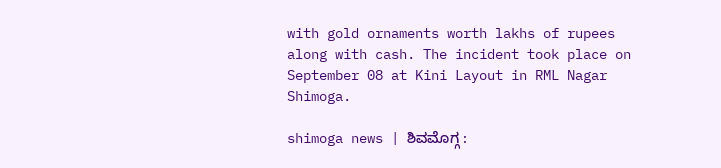with gold ornaments worth lakhs of rupees along with cash. The incident took place on September 08 at Kini Layout in RML Nagar Shimoga.

shimoga news | ಶಿವಮೊಗ್ಗ :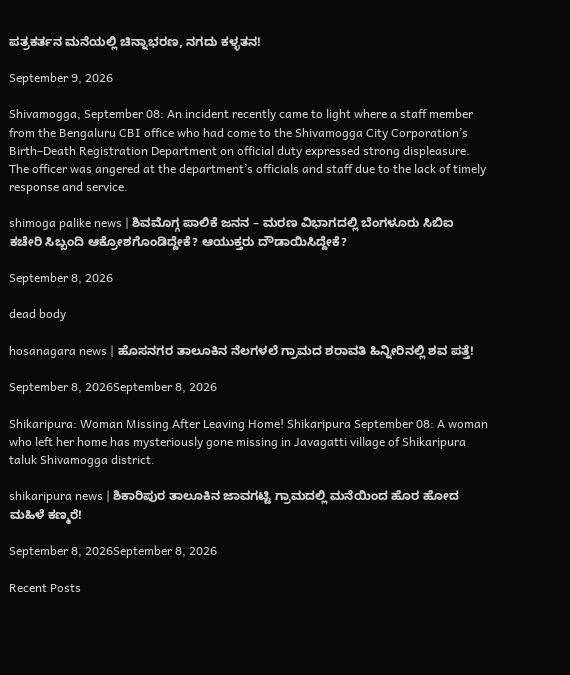ಪತ್ರಕರ್ತನ ಮನೆಯಲ್ಲಿ ಚಿನ್ನಾಭರಣ, ನಗದು ಕಳ್ಳತನ!

September 9, 2026

Shivamogga, September 08: An incident recently came to light where a staff member from the Bengaluru CBI office who had come to the Shivamogga City Corporation’s Birth–Death Registration Department on official duty expressed strong displeasure. The officer was angered at the department’s officials and staff due to the lack of timely response and service.

shimoga palike news | ಶಿವಮೊಗ್ಗ ಪಾಲಿಕೆ ಜನನ – ಮರಣ ವಿಭಾಗದಲ್ಲಿ ಬೆಂಗಳೂರು ಸಿಬಿಐ ಕಚೇರಿ ಸಿಬ್ಬಂದಿ ಆಕ್ರೋಶಗೊಂಡಿದ್ದೇಕೆ? ಆಯುಕ್ತರು ದೌಡಾಯಿಸಿದ್ದೇಕೆ?

September 8, 2026

dead body

hosanagara news | ಹೊಸನಗರ ತಾಲೂಕಿನ ನೆಲಗಳಲೆ ಗ್ರಾಮದ ಶರಾವತಿ ಹಿನ್ನೀರಿನಲ್ಲಿ ಶವ ಪತ್ತೆ!

September 8, 2026September 8, 2026

Shikaripura: Woman Missing After Leaving Home! Shikaripura September 08: A woman who left her home has mysteriously gone missing in Javagatti village of Shikaripura taluk Shivamogga district.

shikaripura news | ಶಿಕಾರಿಪುರ ತಾಲೂಕಿನ ಜಾವಗಟ್ಟಿ ಗ್ರಾಮದಲ್ಲಿ ಮನೆಯಿಂದ ಹೊರ ಹೋದ ಮಹಿಳೆ ಕಣ್ಮರೆ!

September 8, 2026September 8, 2026

Recent Posts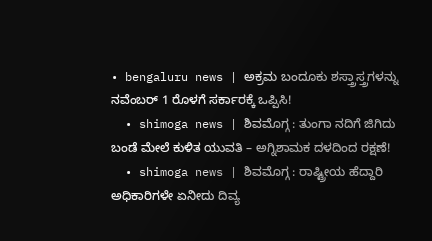• bengaluru news | ಅಕ್ರಮ ಬಂದೂಕು ಶಸ್ತ್ರಾಸ್ತ್ರಗಳನ್ನು ನವೆಂಬರ್ 1 ರೊಳಗೆ ಸರ್ಕಾರಕ್ಕೆ ಒಪ್ಪಿಸಿ!
  • shimoga news | ಶಿವಮೊಗ್ಗ : ತುಂಗಾ ನದಿಗೆ ಜಿಗಿದು ಬಂಡೆ ಮೇಲೆ ಕುಳಿತ ಯುವತಿ – ಅಗ್ನಿಶಾಮಕ ದಳದಿಂದ ರಕ್ಷಣೆ!
  • shimoga news | ಶಿವಮೊಗ್ಗ : ರಾಷ್ಟ್ರೀಯ ಹೆದ್ದಾರಿ ಅಧಿಕಾರಿಗಳೇ ಏನೀದು ದಿವ್ಯ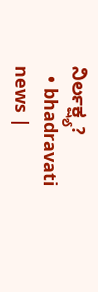ನಿರ್ಲಕ್ಷ್ಯ?
  • bhadravati news |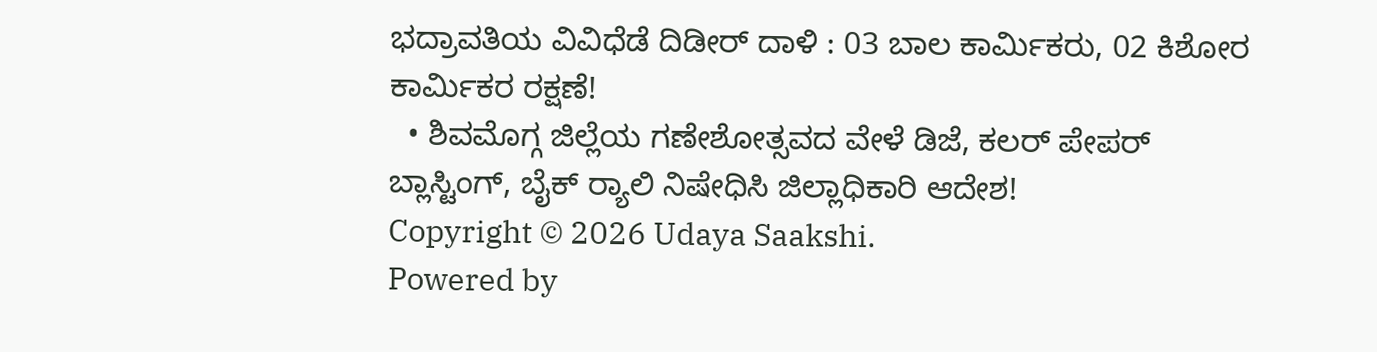ಭದ್ರಾವತಿಯ ವಿವಿಧೆಡೆ ದಿಡೀರ್ ದಾಳಿ : 03 ಬಾಲ ಕಾರ್ಮಿಕರು, 02 ಕಿಶೋರ ಕಾರ್ಮಿಕರ ರಕ್ಷಣೆ!
  • ಶಿವಮೊಗ್ಗ ಜಿಲ್ಲೆಯ ಗಣೇಶೋತ್ಸವದ ವೇಳೆ ಡಿಜೆ, ಕಲರ್ ಪೇಪರ್ ಬ್ಲಾಸ್ಟಿಂಗ್, ಬೈಕ್ ರ‍್ಯಾಲಿ ನಿಷೇಧಿಸಿ ಜಿಲ್ಲಾಧಿಕಾರಿ ಆದೇಶ!
Copyright © 2026 Udaya Saakshi.
Powered by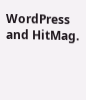WordPress and HitMag.